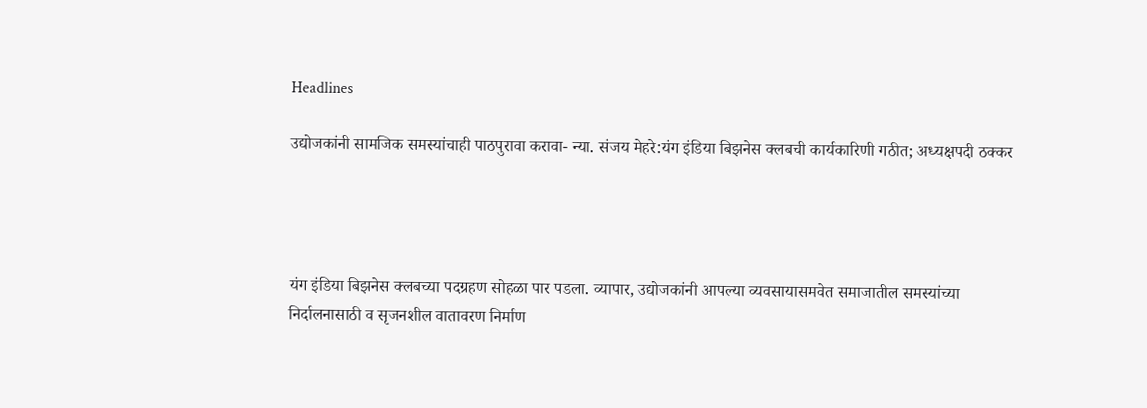Headlines

उद्योजकांनी सामजिक समस्यांचाही पाठपुरावा करावा- न्या. संजय मेहरे:यंग इंडिया बिझनेस क्लबची कार्यकारिणी गठीत; अध्यक्षपदी ठक्कर




यंग इंडिया बिझनेस क्लबच्या पदग्रहण सोहळा पार पडला. व्यापार, उद्योजकांनी आपल्या व्यवसायासमवेत समाजातील समस्यांच्या निर्दालनासाठी व सृजनशील वातावरण निर्माण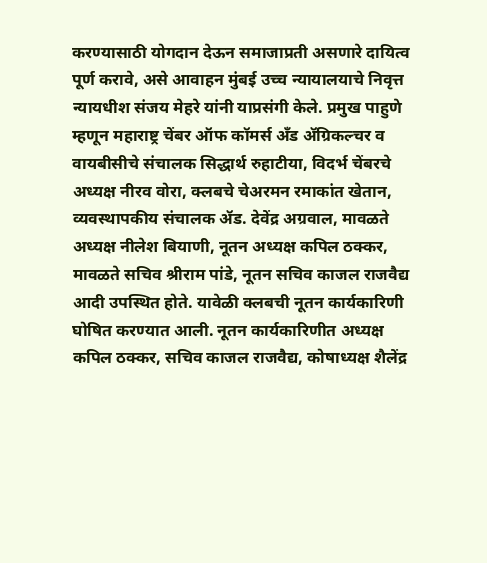करण्यासाठी योगदान देऊन समाजाप्रती असणारे दायित्व पूर्ण करावे, असे आवाहन मुंबई उच्च न्यायालयाचे निवृत्त न्यायधीश संजय मेहरे यांनी याप्रसंगी केले. प्रमुख पाहुणे म्हणून महाराष्ट्र चेंबर ऑफ कॉमर्स अँड ॲग्रिकल्चर व वायबीसीचे संचालक सिद्धार्थ रुहाटीया, विदर्भ चेंबरचे अध्यक्ष नीरव वोरा, क्लबचे चेअरमन रमाकांत खेतान, व्यवस्थापकीय संचालक ॲड. देवेंद्र अग्रवाल, मावळते अध्यक्ष नीलेश बियाणी, नूतन अध्यक्ष कपिल ठक्कर, मावळते सचिव श्रीराम पांडे, नूतन सचिव काजल राजवैद्य आदी उपस्थित होते. यावेळी क्लबची नूतन कार्यकारिणी घोषित करण्यात आली. नूतन कार्यकारिणीत अध्यक्ष कपिल ठक्कर, सचिव काजल राजवैद्य, कोषाध्यक्ष शैलेंद्र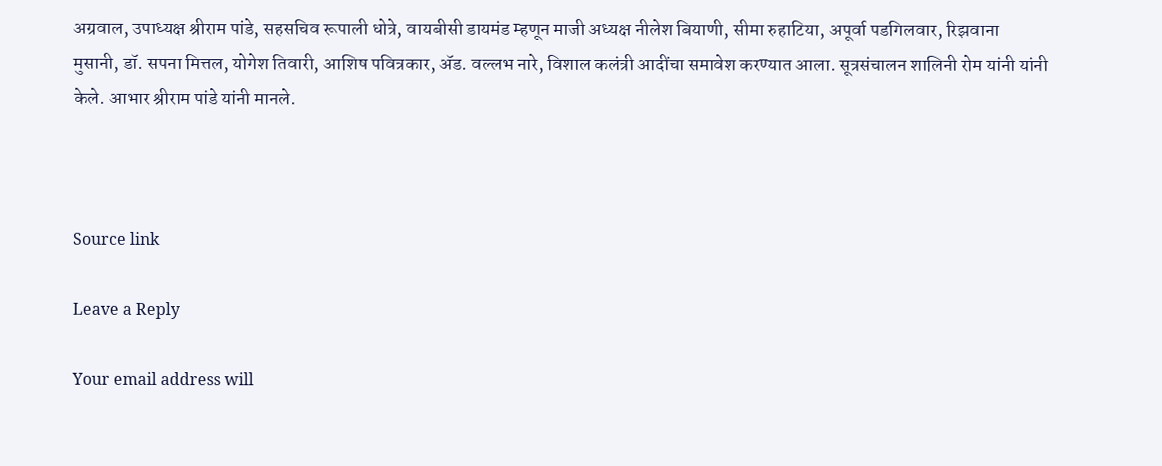अग्रवाल, उपाध्यक्ष श्रीराम पांडे, सहसचिव रूपाली धोत्रे, वायबीसी डायमंड म्हणून माजी अध्यक्ष नीलेश बियाणी, सीमा रुहाटिया, अपूर्वा पडगिलवार, रिझवाना मुसानी, डॉ. सपना मित्तल, योगेश तिवारी, आशिष पवित्रकार, ॲड. वल्लभ नारे, विशाल कलंत्री आदींचा समावेश करण्यात आला. सूत्रसंचालन शालिनी रोम यांनी यांनी केले. आभार श्रीराम पांडे यांनी मानले.



Source link

Leave a Reply

Your email address will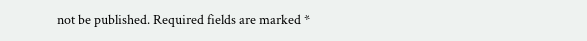not be published. Required fields are marked *